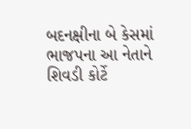બદનક્ષીના બે કેસમાં ભાજપના આ નેતાને શિવડી કોર્ટે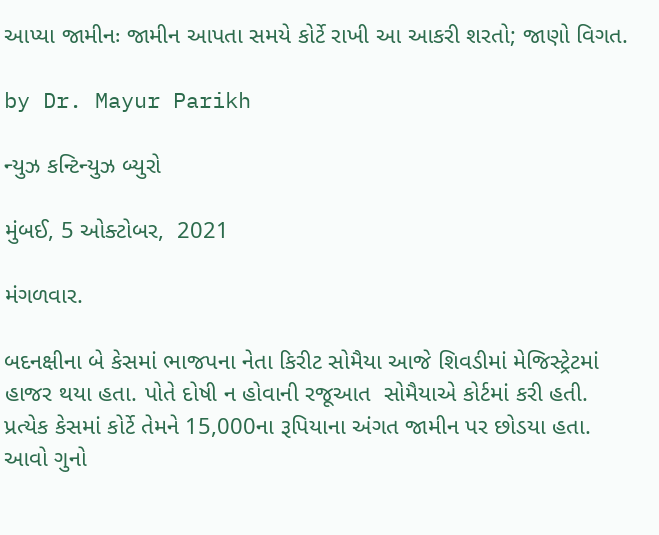આપ્યા જામીનઃ જામીન આપતા સમયે કોર્ટે રાખી આ આકરી શરતો; જાણો વિગત.

by Dr. Mayur Parikh

ન્યુઝ કન્ટિન્યુઝ બ્યુરો

મુંબઈ, 5 ઓક્ટોબર,  2021

મંગળવાર.

બદનક્ષીના બે કેસમાં ભાજપના નેતા કિરીટ સોમૈયા આજે શિવડીમાં મેજિસ્ટ્રેટમાં હાજર થયા હતા. પોતે દોષી ન હોવાની રજૂઆત  સોમૈયાએ કોર્ટમાં કરી હતી. પ્રત્યેક કેસમાં કોર્ટે તેમને 15,000ના રૂપિયાના અંગત જામીન પર છોડયા હતા. આવો ગુનો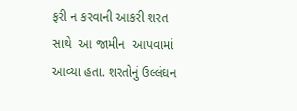ફરી ન કરવાની આકરી શરત સાથે  આ જામીન  આપવામાં આવ્યા હતા. શરતોનું ઉલ્લંઘન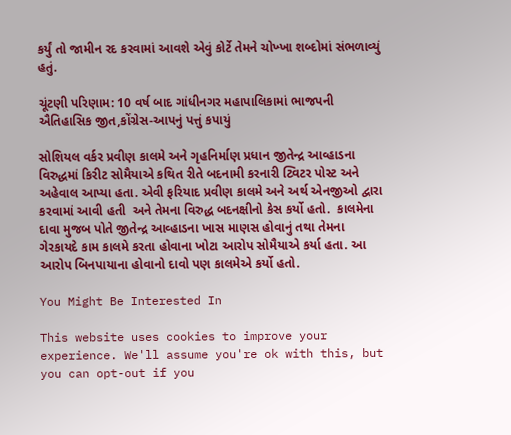કર્યું તો જામીન રદ કરવામાં આવશે એવું કોર્ટે તેમને ચોખ્ખા શબ્દોમાં સંભળાવ્યું હતું.

ચૂંટણી પરિણામ: 10 વર્ષ બાદ ગાંધીનગર મહાપાલિકામાં ભાજપની ઐતિહાસિક જીત,કોંગ્રેસ-આપનું પત્તું કપાયું

સોશિયલ વર્કર પ્રવીણ કાલમે અને ગૃહનિર્માણ પ્રધાન જીતેન્દ્ર આવ્હાડના વિરુદ્ધમાં કિરીટ સોમૈયાએ કથિત રીતે બદનામી કરનારી ટ્વિટર પોસ્ટ અને અહેવાલ આપ્યા હતા. એવી ફરિયાદ પ્રવીણ કાલમે અને અર્થ એનજીઓ દ્વારા કરવામાં આવી હતી  અને તેમના વિરુદ્ધ બદનક્ષીનો કેસ કર્યો હતો.  કાલમેના દાવા મુજબ પોતે જીતેન્દ્ર આવ્હાડના ખાસ માણસ હોવાનું તથા તેમના ગેરકાયદે કામ કાલમે કરતા હોવાના ખોટા આરોપ સોમૈયાએ કર્યા હતા. આ આરોપ બિનપાયાના હોવાનો દાવો પણ કાલમેએ કર્યો હતો.

You Might Be Interested In

This website uses cookies to improve your experience. We'll assume you're ok with this, but you can opt-out if you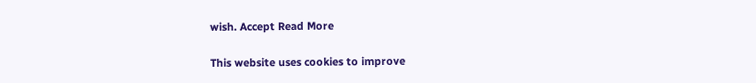wish. Accept Read More

This website uses cookies to improve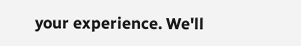your experience. We'll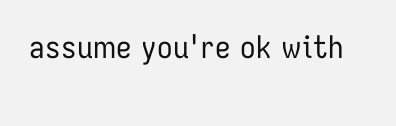assume you're ok with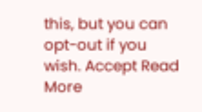this, but you can opt-out if you wish. Accept Read More